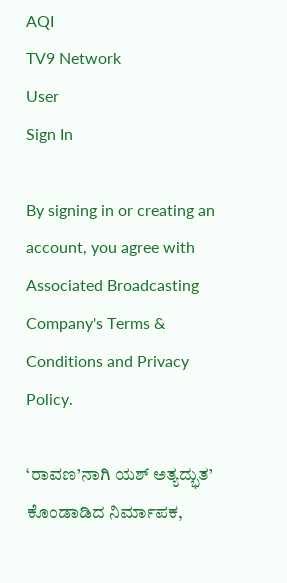AQI
TV9 Network
User
Sign In

By signing in or creating an account, you agree with Associated Broadcasting Company's Terms & Conditions and Privacy Policy.

‘ರಾವಣ’ನಾಗಿ ಯಶ್ ಅತ್ಯದ್ಭುತ’ ಕೊಂಡಾಡಿದ ನಿರ್ಮಾಪಕ,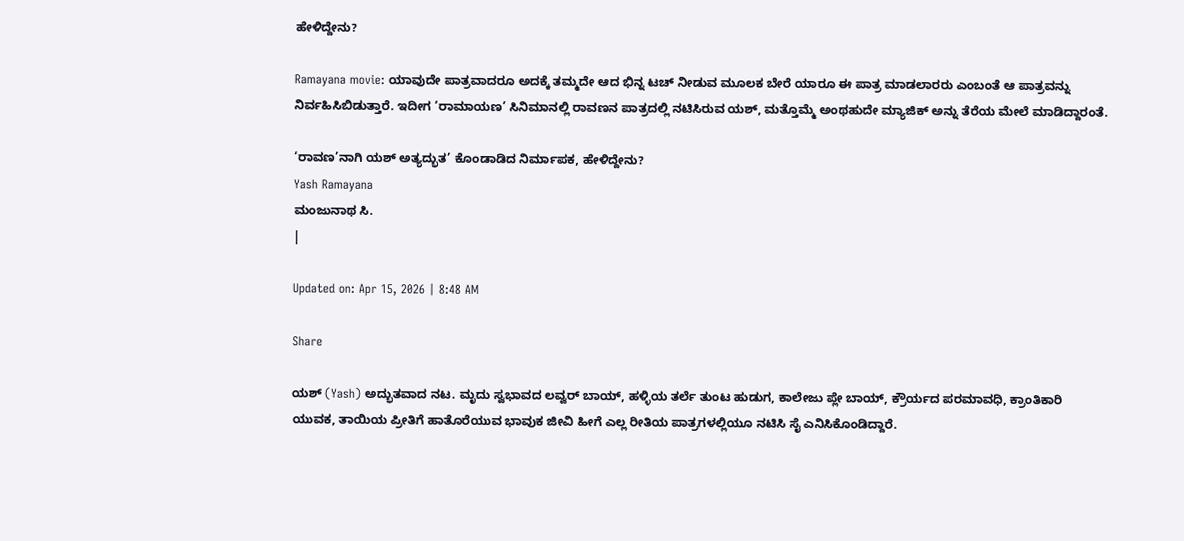ಹೇಳಿದ್ದೇನು?

Ramayana movie: ಯಾವುದೇ ಪಾತ್ರವಾದರೂ ಅದಕ್ಕೆ ತಮ್ಮದೇ ಆದ ಭಿನ್ನ ಟಚ್ ನೀಡುವ ಮೂಲಕ ಬೇರೆ ಯಾರೂ ಈ ಪಾತ್ರ ಮಾಡಲಾರರು ಎಂಬಂತೆ ಆ ಪಾತ್ರವನ್ನು ನಿರ್ವಹಿಸಿಬಿಡುತ್ತಾರೆ. ಇದೀಗ ‘ರಾಮಾಯಣ’ ಸಿನಿಮಾನಲ್ಲಿ ರಾವಣನ ಪಾತ್ರದಲ್ಲಿ ನಟಿಸಿರುವ ಯಶ್, ಮತ್ತೊಮ್ಮೆ ಅಂಥಹುದೇ ಮ್ಯಾಜಿಕ್ ಅನ್ನು ತೆರೆಯ ಮೇಲೆ ಮಾಡಿದ್ದಾರಂತೆ.

‘ರಾವಣ’ನಾಗಿ ಯಶ್ ಅತ್ಯದ್ಭುತ’ ಕೊಂಡಾಡಿದ ನಿರ್ಮಾಪಕ, ಹೇಳಿದ್ದೇನು?
Yash Ramayana
ಮಂಜುನಾಥ ಸಿ.
|

Updated on: Apr 15, 2026 | 8:48 AM

Share

ಯಶ್ (Yash) ಅದ್ಭುತವಾದ ನಟ. ಮೃದು ಸ್ವಭಾವದ ಲವ್ವರ್ ಬಾಯ್, ಹಳ್ಳಿಯ ತರ್ಲೆ ತುಂಟ ಹುಡುಗ, ಕಾಲೇಜು ಪ್ಲೇ ಬಾಯ್, ಕ್ರೌರ್ಯದ ಪರಮಾವಧಿ, ಕ್ರಾಂತಿಕಾರಿ ಯುವಕ, ತಾಯಿಯ ಪ್ರೀತಿಗೆ ಹಾತೊರೆಯುವ ಭಾವುಕ ಜೀವಿ ಹೀಗೆ ಎಲ್ಲ ರೀತಿಯ ಪಾತ್ರಗಳಲ್ಲಿಯೂ ನಟಿಸಿ ಸೈ ಎನಿಸಿಕೊಂಡಿದ್ದಾರೆ.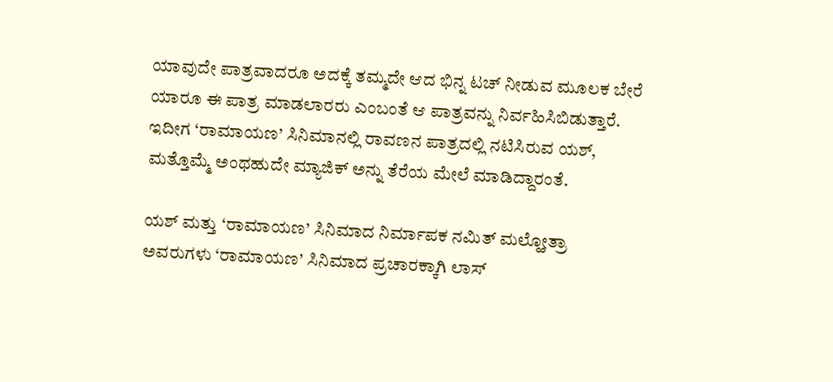ಯಾವುದೇ ಪಾತ್ರವಾದರೂ ಅದಕ್ಕೆ ತಮ್ಮದೇ ಆದ ಭಿನ್ನ ಟಚ್ ನೀಡುವ ಮೂಲಕ ಬೇರೆ ಯಾರೂ ಈ ಪಾತ್ರ ಮಾಡಲಾರರು ಎಂಬಂತೆ ಆ ಪಾತ್ರವನ್ನು ನಿರ್ವಹಿಸಿಬಿಡುತ್ತಾರೆ. ಇದೀಗ ‘ರಾಮಾಯಣ’ ಸಿನಿಮಾನಲ್ಲಿ ರಾವಣನ ಪಾತ್ರದಲ್ಲಿ ನಟಿಸಿರುವ ಯಶ್, ಮತ್ತೊಮ್ಮೆ ಅಂಥಹುದೇ ಮ್ಯಾಜಿಕ್ ಅನ್ನು ತೆರೆಯ ಮೇಲೆ ಮಾಡಿದ್ದಾರಂತೆ.

ಯಶ್ ಮತ್ತು ‘ರಾಮಾಯಣ’ ಸಿನಿಮಾದ ನಿರ್ಮಾಪಕ ನಮಿತ್ ಮಲ್ಹೋತ್ರಾ ಅವರುಗಳು ‘ರಾಮಾಯಣ’ ಸಿನಿಮಾದ ಪ್ರಚಾರಕ್ಕಾಗಿ ಲಾಸ್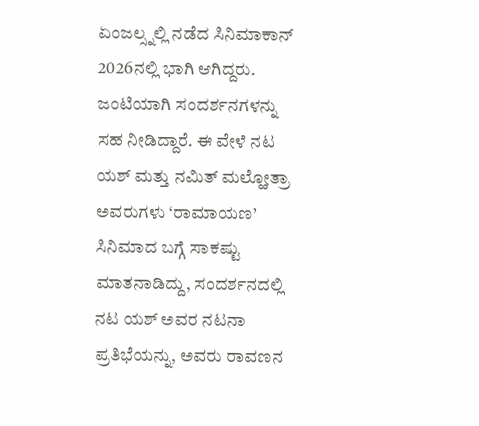ಏಂಜಲ್ಸ್ನಲ್ಲಿ ನಡೆದ ಸಿನಿಮಾಕಾನ್ 2026ನಲ್ಲಿ ಭಾಗಿ ಆಗಿದ್ದರು. ಜಂಟಿಯಾಗಿ ಸಂದರ್ಶನಗಳನ್ನು ಸಹ ನೀಡಿದ್ದಾರೆ. ಈ ವೇಳೆ ನಟ ಯಶ್ ಮತ್ತು ನಮಿತ್ ಮಲ್ಹೋತ್ರಾ ಅವರುಗಳು ‘ರಾಮಾಯಣ’ ಸಿನಿಮಾದ ಬಗ್ಗೆ ಸಾಕಷ್ಟು ಮಾತನಾಡಿದ್ದು, ಸಂದರ್ಶನದಲ್ಲಿ ನಟ ಯಶ್ ಅವರ ನಟನಾ ಪ್ರತಿಭೆಯನ್ನು, ಅವರು ರಾವಣನ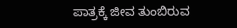ಪಾತ್ರಕ್ಕೆ ಜೀವ ತುಂಬಿರುವ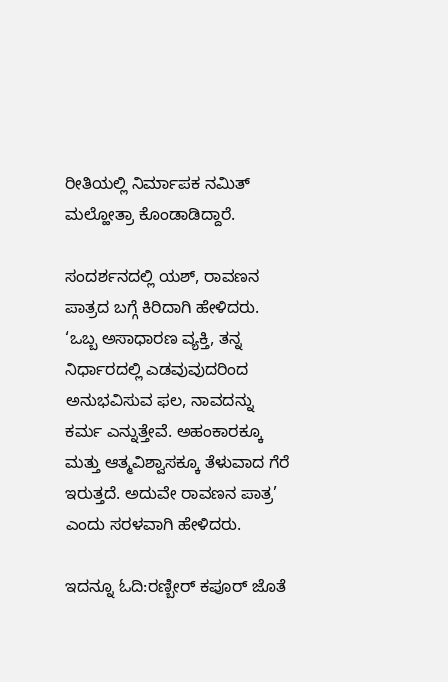ರೀತಿಯಲ್ಲಿ ನಿರ್ಮಾಪಕ ನಮಿತ್ ಮಲ್ಹೋತ್ರಾ ಕೊಂಡಾಡಿದ್ದಾರೆ.

ಸಂದರ್ಶನದಲ್ಲಿ ಯಶ್, ರಾವಣನ ಪಾತ್ರದ ಬಗ್ಗೆ ಕಿರಿದಾಗಿ ಹೇಳಿದರು. ‘ಒಬ್ಬ ಅಸಾಧಾರಣ ವ್ಯಕ್ತಿ, ತನ್ನ ನಿರ್ಧಾರದಲ್ಲಿ ಎಡವುವುದರಿಂದ ಅನುಭವಿಸುವ ಫಲ, ನಾವದನ್ನು ಕರ್ಮ ಎನ್ನುತ್ತೇವೆ. ಅಹಂಕಾರಕ್ಕೂ ಮತ್ತು ಆತ್ಮವಿಶ್ವಾಸಕ್ಕೂ ತೆಳುವಾದ ಗೆರೆ ಇರುತ್ತದೆ. ಅದುವೇ ರಾವಣನ ಪಾತ್ರ’ ಎಂದು ಸರಳವಾಗಿ ಹೇಳಿದರು.

ಇದನ್ನೂ ಓದಿ:ರಣ್ಬೀರ್ ಕಪೂರ್ ಜೊತೆ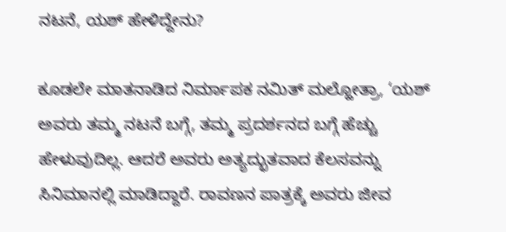ನಟನೆ, ಯಶ್ ಹೇಳಿದ್ದೇನು?

ಕೂಡಲೇ ಮಾತನಾಡಿದ ನಿರ್ಮಾಪಕ ನಮಿತ್ ಮಲ್ಹೋತ್ರಾ, ‘ಯಶ್ ಅವರು ತಮ್ಮ ನಟನೆ ಬಗ್ಗೆ, ತಮ್ಮ ಪ್ರದರ್ಶನದ ಬಗ್ಗೆ ಹೆಚ್ಚು ಹೇಳುವುದಿಲ್ಲ. ಆದರೆ ಅವರು ಅತ್ಯದ್ಭುತವಾದ ಕೆಲಸವನ್ನು ಸಿನಿಮಾನಲ್ಲಿ ಮಾಡಿದ್ದಾರೆ. ರಾವಣನ ಪಾತ್ರಕ್ಕೆ ಅವರು ಜೀವ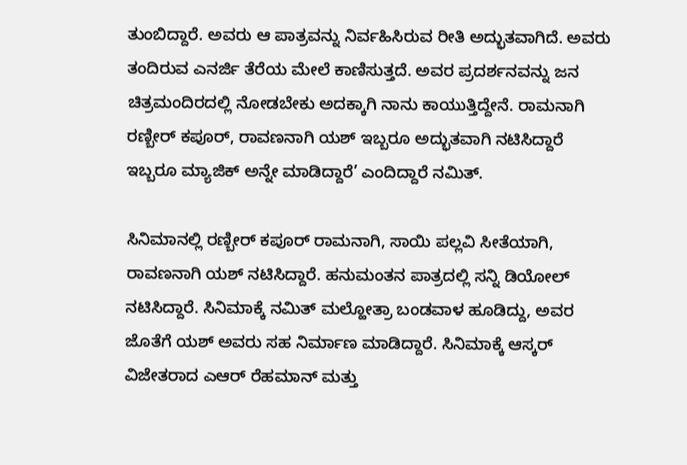ತುಂಬಿದ್ದಾರೆ. ಅವರು ಆ ಪಾತ್ರವನ್ನು ನಿರ್ವಹಿಸಿರುವ ರೀತಿ ಅದ್ಭುತವಾಗಿದೆ. ಅವರು ತಂದಿರುವ ಎನರ್ಜಿ ತೆರೆಯ ಮೇಲೆ ಕಾಣಿಸುತ್ತದೆ. ಅವರ ಪ್ರದರ್ಶನವನ್ನು ಜನ ಚಿತ್ರಮಂದಿರದಲ್ಲಿ ನೋಡಬೇಕು ಅದಕ್ಕಾಗಿ ನಾನು ಕಾಯುತ್ತಿದ್ದೇನೆ. ರಾಮನಾಗಿ ರಣ್ಬೀರ್ ಕಪೂರ್, ರಾವಣನಾಗಿ ಯಶ್ ಇಬ್ಬರೂ ಅದ್ಭುತವಾಗಿ ನಟಿಸಿದ್ದಾರೆ ಇಬ್ಬರೂ ಮ್ಯಾಜಿಕ್ ಅನ್ನೇ ಮಾಡಿದ್ದಾರೆ’ ಎಂದಿದ್ದಾರೆ ನಮಿತ್.

ಸಿನಿಮಾನಲ್ಲಿ ರಣ್ಬೀರ್ ಕಪೂರ್ ರಾಮನಾಗಿ, ಸಾಯಿ ಪಲ್ಲವಿ ಸೀತೆಯಾಗಿ, ರಾವಣನಾಗಿ ಯಶ್ ನಟಿಸಿದ್ದಾರೆ. ಹನುಮಂತನ ಪಾತ್ರದಲ್ಲಿ ಸನ್ನಿ ಡಿಯೋಲ್ ನಟಿಸಿದ್ದಾರೆ. ಸಿನಿಮಾಕ್ಕೆ ನಮಿತ್ ಮಲ್ಹೋತ್ರಾ ಬಂಡವಾಳ ಹೂಡಿದ್ದು, ಅವರ ಜೊತೆಗೆ ಯಶ್ ಅವರು ಸಹ ನಿರ್ಮಾಣ ಮಾಡಿದ್ದಾರೆ. ಸಿನಿಮಾಕ್ಕೆ ಆಸ್ಕರ್ ವಿಜೇತರಾದ ಎಆರ್ ರೆಹಮಾನ್ ಮತ್ತು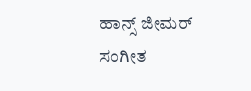ಹಾನ್ಸ್ ಜೀಮರ್ ಸಂಗೀತ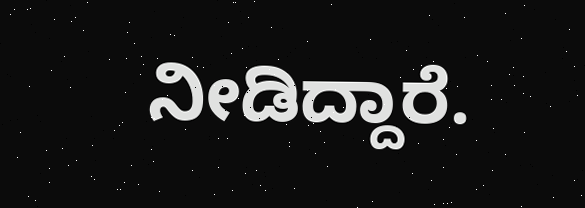ನೀಡಿದ್ದಾರೆ.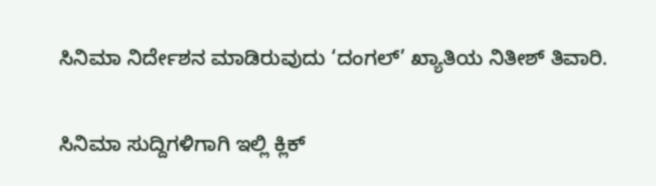ಸಿನಿಮಾ ನಿರ್ದೇಶನ ಮಾಡಿರುವುದು ‘ದಂಗಲ್’ ಖ್ಯಾತಿಯ ನಿತೀಶ್ ತಿವಾರಿ.

ಸಿನಿಮಾ ಸುದ್ದಿಗಳಿಗಾಗಿ ಇಲ್ಲಿ ಕ್ಲಿಕ್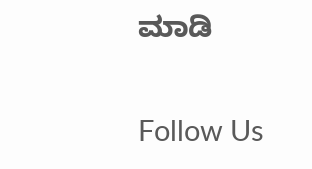ಮಾಡಿ

Follow Us